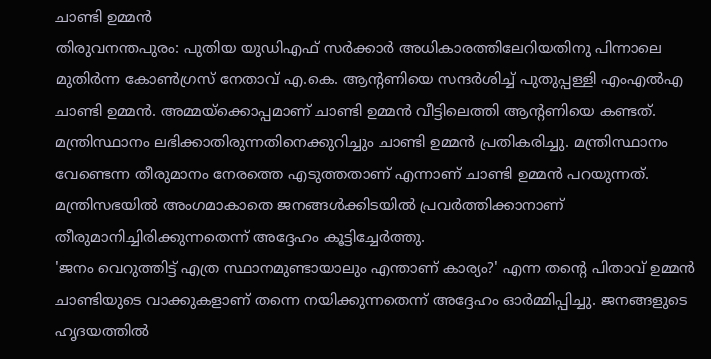ചാണ്ടി ഉമ്മൻ
തിരുവനന്തപുരം: പുതിയ യുഡിഎഫ് സർക്കാർ അധികാരത്തിലേറിയതിനു പിന്നാലെ മുതിർന്ന കോൺഗ്രസ് നേതാവ് എ.കെ. ആന്റണിയെ സന്ദർശിച്ച് പുതുപ്പള്ളി എംഎൽഎ ചാണ്ടി ഉമ്മൻ. അമ്മയ്ക്കൊപ്പമാണ് ചാണ്ടി ഉമ്മൻ വീട്ടിലെത്തി ആന്റണിയെ കണ്ടത്. മന്ത്രിസ്ഥാനം ലഭിക്കാതിരുന്നതിനെക്കുറിച്ചും ചാണ്ടി ഉമ്മൻ പ്രതികരിച്ചു. മന്ത്രിസ്ഥാനം വേണ്ടെന്ന തീരുമാനം നേരത്തെ എടുത്തതാണ് എന്നാണ് ചാണ്ടി ഉമ്മൻ പറയുന്നത്. മന്ത്രിസഭയിൽ അംഗമാകാതെ ജനങ്ങൾക്കിടയിൽ പ്രവർത്തിക്കാനാണ് തീരുമാനിച്ചിരിക്കുന്നതെന്ന് അദ്ദേഹം കൂട്ടിച്ചേർത്തു.
'ജനം വെറുത്തിട്ട് എത്ര സ്ഥാനമുണ്ടായാലും എന്താണ് കാര്യം?' എന്ന തന്റെ പിതാവ് ഉമ്മൻ ചാണ്ടിയുടെ വാക്കുകളാണ് തന്നെ നയിക്കുന്നതെന്ന് അദ്ദേഹം ഓർമ്മിപ്പിച്ചു. ജനങ്ങളുടെ ഹൃദയത്തിൽ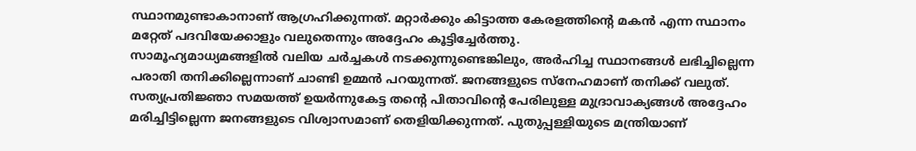സ്ഥാനമുണ്ടാകാനാണ് ആഗ്രഹിക്കുന്നത്. മറ്റാർക്കും കിട്ടാത്ത കേരളത്തിന്റെ മകൻ എന്ന സ്ഥാനം മറ്റേത് പദവിയേക്കാളും വലുതെന്നും അദ്ദേഹം കൂട്ടിച്ചേർത്തു.
സാമൂഹ്യമാധ്യമങ്ങളിൽ വലിയ ചർച്ചകൾ നടക്കുന്നുണ്ടെങ്കിലും, അർഹിച്ച സ്ഥാനങ്ങൾ ലഭിച്ചില്ലെന്ന പരാതി തനിക്കില്ലെന്നാണ് ചാണ്ടി ഉമ്മൻ പറയുന്നത്. ജനങ്ങളുടെ സ്നേഹമാണ് തനിക്ക് വലുത്. സത്യപ്രതിജ്ഞാ സമയത്ത് ഉയർന്നുകേട്ട തന്റെ പിതാവിന്റെ പേരിലുള്ള മുദ്രാവാക്യങ്ങൾ അദ്ദേഹം മരിച്ചിട്ടില്ലെന്ന ജനങ്ങളുടെ വിശ്വാസമാണ് തെളിയിക്കുന്നത്. പുതുപ്പള്ളിയുടെ മന്ത്രിയാണ്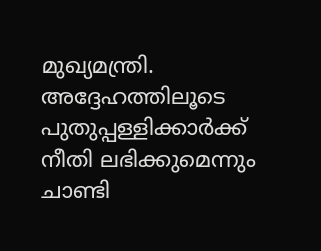മുഖ്യമന്ത്രി. അദ്ദേഹത്തിലൂടെ പുതുപ്പള്ളിക്കാർക്ക് നീതി ലഭിക്കുമെന്നും ചാണ്ടി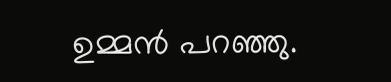ഉമ്മൻ പറഞ്ഞു.